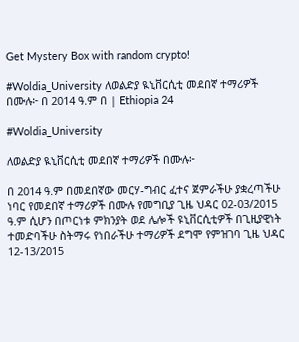Get Mystery Box with random crypto!

#Woldia_University ለወልድያ ዪኒቨርሲቲ መደበኛ ተማሪዎች በሙሉ፦ በ 2014 ዓ.ም በ | Ethiopia 24

#Woldia_University

ለወልድያ ዪኒቨርሲቲ መደበኛ ተማሪዎች በሙሉ፦

በ 2014 ዓ.ም በመደበኛው መርሃ-ግብር ፈተና ጀምራችሁ ያቋረጣችሁ ነባር የመደበኛ ተማሪዎች በሙሉ የመግቢያ ጊዜ ህዳር 02-03/2015 ዓ.ም ሲሆን በጦርነቱ ምክንያት ወደ ሌሎች ዩኒቨርሲቲዎች በጊዚያዊነት ተመድባችሁ ስትማሩ የነበራችሁ ተማሪዎች ደግሞ የምዝገባ ጊዜ ህዳር 12-13/2015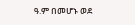ዓ.ም በመሆኑ ወደ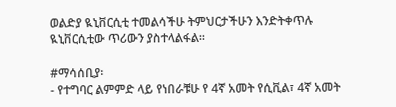ወልድያ ዪኒቨርሲቲ ተመልሳችሁ ትምህርታችሁን እንድትቀጥሉ ዪኒቨርሲቲው ጥሪውን ያስተላልፋል፡፡

#ማሳሰቢያ፡
- የተግባር ልምምድ ላይ የነበራቹሁ የ 4ኛ አመት የሲቪል፣ 4ኛ አመት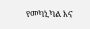የመካኒካል እና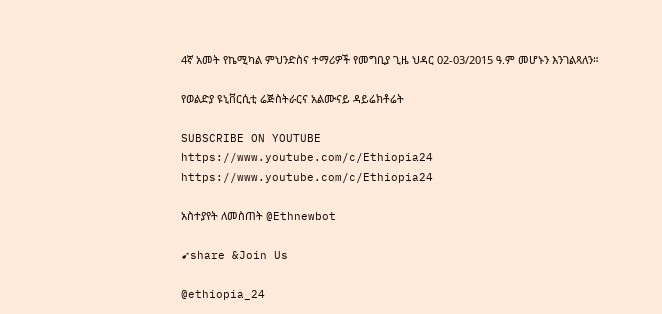4ኛ አመት የኬሚካል ምህንድስና ተማሪዎች የመግቢያ ጊዜ ህዳር 02-03/2015 ዓ.ም መሆኑን እንገልጻለን።

የወልድያ ዩኒቨርሲቲ ሬጅስትራርና አልሙናይ ዳይሬክቶሬት

SUBSCRIBE ON YOUTUBE
https://www.youtube.com/c/Ethiopia24
https://www.youtube.com/c/Ethiopia24

አስተያየት ለመስጠት @Ethnewbot

➹share &Join Us

@ethiopia_24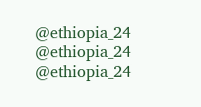@ethiopia_24
@ethiopia_24     @ethiopia_24